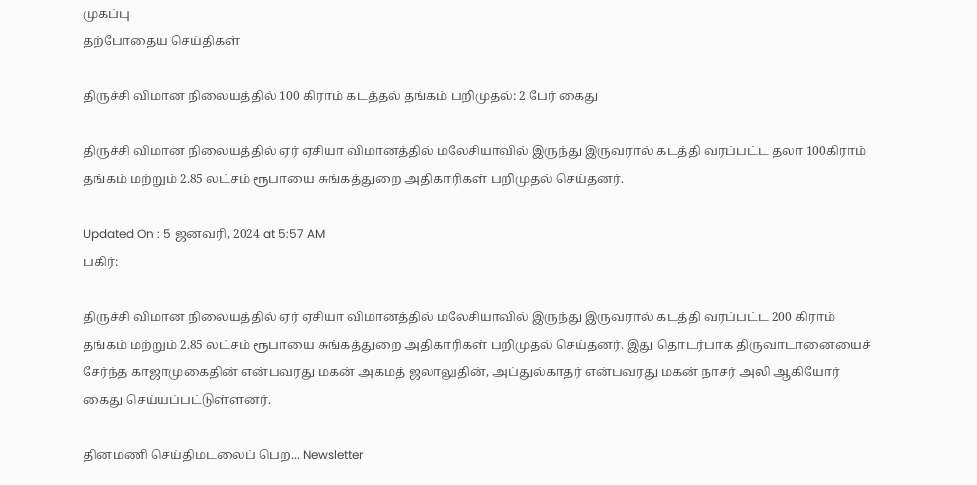முகப்பு
தற்போதைய செய்திகள்

திருச்சி விமான நிலையத்தில் 100 கிராம் கடத்தல் தங்கம் பறிமுதல்: 2 பேர் கைது

திருச்சி விமான நிலையத்தில் ஏர் ஏசியா விமானத்தில் மலேசியாவில் இருந்து இருவரால் கடத்தி வரப்பட்ட தலா 100கிராம் தங்கம் மற்றும் 2.85 லட்சம் ரூபாயை சுங்கத்துறை அதிகாரிகள் பறிமுதல் செய்தனர்.

Updated On : 5 ஜனவரி, 2024 at 5:57 AM
பகிர்:

திருச்சி விமான நிலையத்தில் ஏர் ஏசியா விமானத்தில் மலேசியாவில் இருந்து இருவரால் கடத்தி வரப்பட்ட 200 கிராம் தங்கம் மற்றும் 2.85 லட்சம் ரூபாயை சுங்கத்துறை அதிகாரிகள் பறிமுதல் செய்தனர். இது தொடர்பாக திருவாடானையைச் சேர்ந்த காஜாமுகைதின் என்பவரது மகன் அகமத் ஜலாலுதின், அப்துல்காதர் என்பவரது மகன் நாசர் அலி ஆகியோர் கைது செய்யப்பட்டுள்ளனர்.

தினமணி செய்திமடலைப் பெற... Newsletter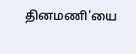தினமணி'யை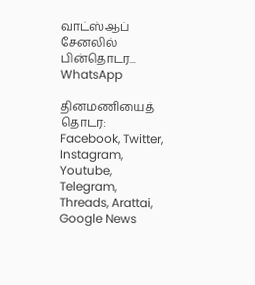வாட்ஸ்ஆப் சேனலில் பின்தொடர... WhatsApp

தினமணியைத் தொடர: Facebook, Twitter, Instagram, Youtube, Telegram, Threads, Arattai, Google News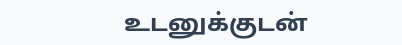உடனுக்குடன்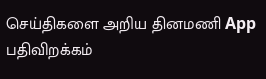செய்திகளை அறிய தினமணி App பதிவிறக்கம்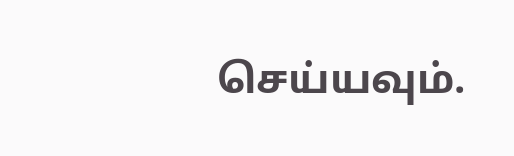செய்யவும்.